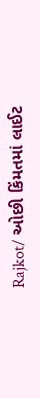Rajkot/ ઓછી કિંમતમાં લાઈટ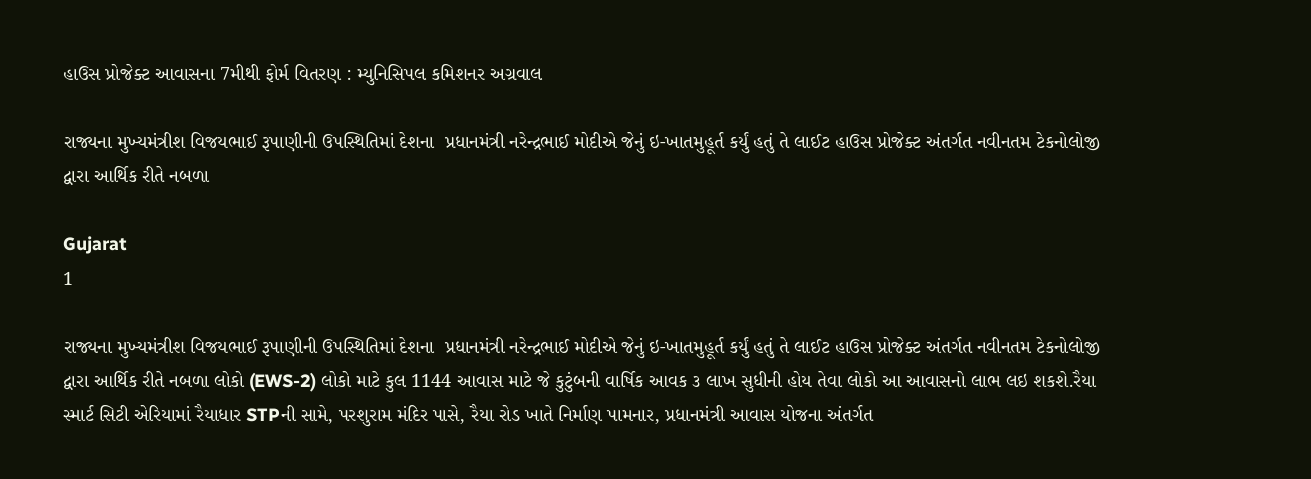હાઉસ પ્રોજેક્ટ આવાસના 7મીથી ફોર્મ વિતરણ : મ્યુનિસિપલ કમિશનર અગ્રવાલ

રાજ્યના મુખ્યમંત્રીશ વિજયભાઈ રૂપાણીની ઉપસ્થિતિમાં દેશના  પ્રધાનમંત્રી નરેન્દ્રભાઈ મોદીએ જેનું ઇ-ખાતમુહૂર્ત કર્યું હતું તે લાઈટ હાઉસ પ્રોજેક્ટ અંતર્ગત નવીનતમ ટેકનોલોજી દ્વારા આર્થિક રીતે નબળા

Gujarat
1

રાજ્યના મુખ્યમંત્રીશ વિજયભાઈ રૂપાણીની ઉપસ્થિતિમાં દેશના  પ્રધાનમંત્રી નરેન્દ્રભાઈ મોદીએ જેનું ઇ-ખાતમુહૂર્ત કર્યું હતું તે લાઈટ હાઉસ પ્રોજેક્ટ અંતર્ગત નવીનતમ ટેકનોલોજી દ્વારા આર્થિક રીતે નબળા લોકો (EWS-2) લોકો માટે કુલ 1144 આવાસ માટે જે કુટુંબની વાર્ષિક આવક ૩ લાખ સુધીની હોય તેવા લોકો આ આવાસનો લાભ લઇ શકશે.રૈયા સ્માર્ટ સિટી એરિયામાં રૈયાધાર STPની સામે, પરશુરામ મંદિર પાસે, રૈયા રોડ ખાતે નિર્માણ પામનાર, પ્રધાનમંત્રી આવાસ યોજના અંતર્ગત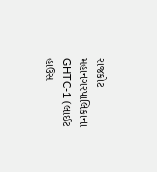રાજકોટ મહાનગરપાલિકાના GHTC-1 (લાઈટ હાઉસ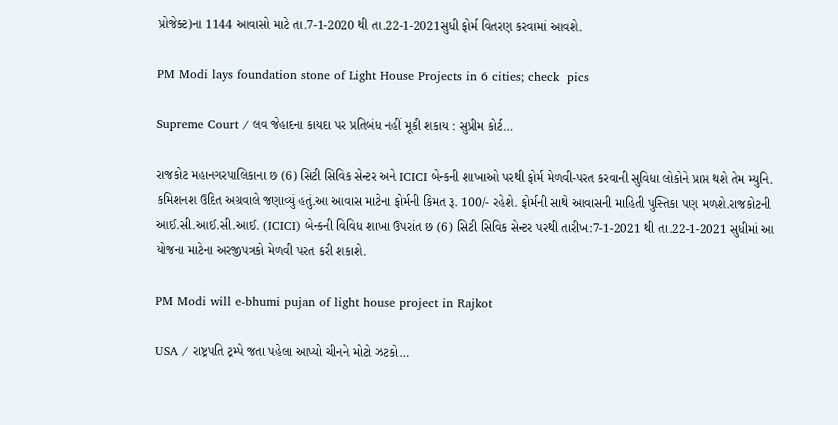પ્રોજેક્ટ)ના 1144 આવાસો માટે તા.7-1-2020 થી તા.22-1-2021સુધી ફોર્મ વિતરણ કરવામાં આવશે.

PM Modi lays foundation stone of Light House Projects in 6 cities; check  pics

Supreme Court / લવ જેહાદના કાયદા પર પ્રતિબંધ નહીં મૂકી શકાય : સુપ્રીમ કોર્ટ…

રાજકોટ મહાનગરપાલિકાના છ (6) સિટી સિવિક સેન્ટર અને ICICI બેન્કની શાખાઓ પરથી ફોર્મ મેળવી-પરત કરવાની સુવિધા લોકોને પ્રાપ્ત થશે તેમ મ્યુનિ. કમિશનશ ઉદિત અગ્રવાલે જણાવ્યું હતું.આ આવાસ માટેના ફોર્મની કિમત રૂ. 100/- રહેશે. ફોર્મની સાથે આવાસની માહિતી પુસ્તિકા પણ મળશે.રાજકોટની આઈ.સી.આઈ.સી.આઈ. (ICICI) બેન્કની વિવિધ શાખા ઉપરાંત છ (6) સિટી સિવિક સેન્ટર પરથી તારીખ:7-1-2021 થી તા.22-1-2021 સુધીમાં આ યોજના માટેના અરજીપત્રકો મેળવી પરત કરી શકાશે.

PM Modi will e-bhumi pujan of light house project in Rajkot

USA / રાષ્ટ્રપતિ ટ્રમ્પે જતા પહેલા આપ્યો ચીનને મોટો ઝટકો…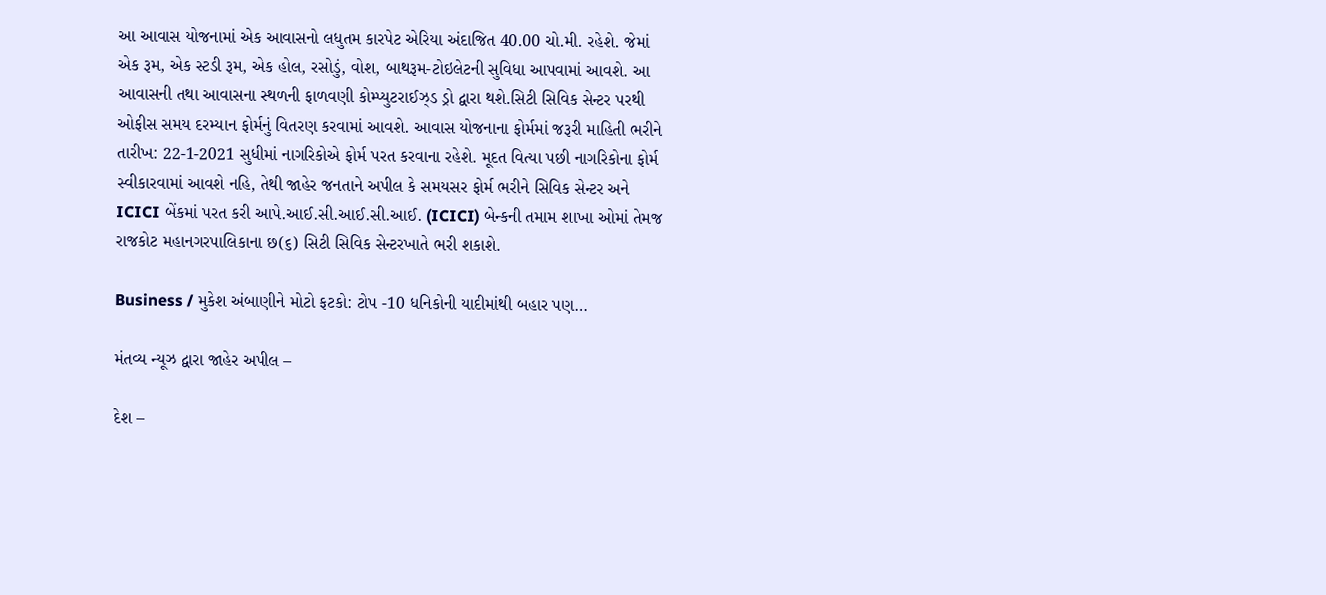આ આવાસ યોજનામાં એક આવાસનો લધુતમ કારપેટ એરિયા અંદાજિત 40.00 ચો.મી. રહેશે. જેમાં એક રૂમ, એક સ્ટડી રૂમ, એક હોલ, રસોડું, વોશ, બાથરૂમ-ટોઇલેટની સુવિધા આપવામાં આવશે. આ આવાસની તથા આવાસના સ્થળની ફાળવણી કોમ્પ્યુટરાઈઝ્ડ ડ્રો દ્વારા થશે.સિટી સિવિક સેન્ટર પરથી ઓફીસ સમય દરમ્યાન ફોર્મનું વિતરણ કરવામાં આવશે. આવાસ યોજનાના ફોર્મમાં જરૂરી માહિતી ભરીને તારીખ: 22-1-2021 સુધીમાં નાગરિકોએ ફોર્મ પરત કરવાના રહેશે. મૂદત વિત્યા પછી નાગરિકોના ફોર્મ સ્વીકારવામાં આવશે નહિ, તેથી જાહેર જનતાને અપીલ કે સમયસર ફોર્મ ભરીને સિવિક સેન્ટર અને ICICI બેંકમાં પરત કરી આપે.આઈ.સી.આઈ.સી.આઈ. (ICICI) બેન્કની તમામ શાખા ઓમાં તેમજ રાજકોટ મહાનગરપાલિકાના છ(૬) સિટી સિવિક સેન્ટરખાતે ભરી શકાશે.

Business / મુકેશ અંબાણીને મોટો ફટકો: ટોપ -10 ધનિકોની યાદીમાંથી બહાર પણ…

મંતવ્ય ન્યૂઝ દ્વારા જાહેર અપીલ –

દેશ –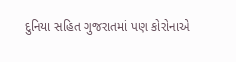દુનિયા સહિત ગુજરાતમાં પણ કોરોનાએ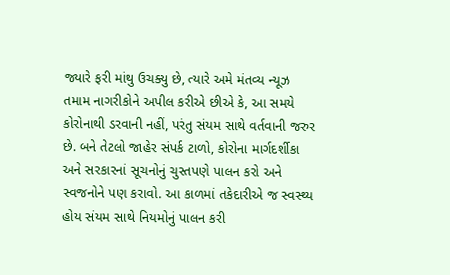જ્યારે ફરી માંથુ ઉચક્યુ છે, ત્યારે અમે મંતવ્ય ન્યૂઝ તમામ નાગરીકોને અપીલ કરીએ છીએ કે, આ સમયે કોરોનાથી ડરવાની નહીં, પરંતુ સંયમ સાથે વર્તવાની જરુર છે. બને તેટલો જાહેર સંપર્ક ટાળો, કોરોના માર્ગદર્શીકા અને સરકારનાં સૂચનોનું ચુસ્તપણે પાલન કરો અને સ્વજનોને પણ કરાવો. આ કાળમાં તકેદારીએ જ સ્વસ્થ્ય હોય સંયમ સાથે નિયમોનું પાલન કરી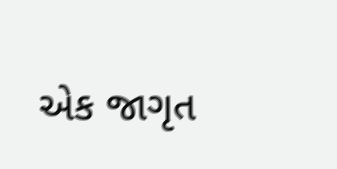એક જાગૃત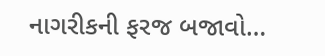નાગરીકની ફરજ બજાવો…